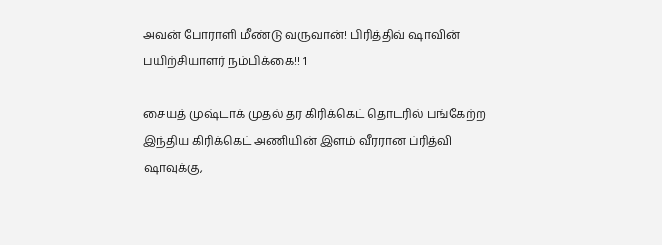அவன் போராளி மீண்டு வருவான்! பிரித்திவ் ஷாவின் பயிற்சியாளர் நம்பிக்கை!! 1

சையத் முஷ்டாக் முதல் தர கிரிக்கெட் தொடரில் பங்கேற்ற இந்திய கிரிக்கெட் அணியின் இளம் வீரரான ப்ரித்வி ஷாவுக்கு,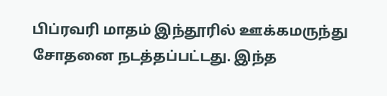பிப்ரவரி மாதம் இந்தூரில் ஊக்கமருந்து சோதனை நடத்தப்பட்டது. இந்த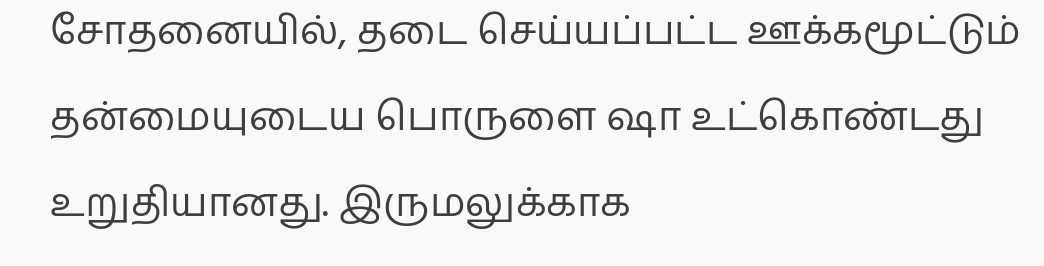சோதனையில், தடை செய்யப்பட்ட ஊக்கமூட்டும் தன்மையுடைய பொருளை ஷா உட்கொண்டது உறுதியானது. இருமலுக்காக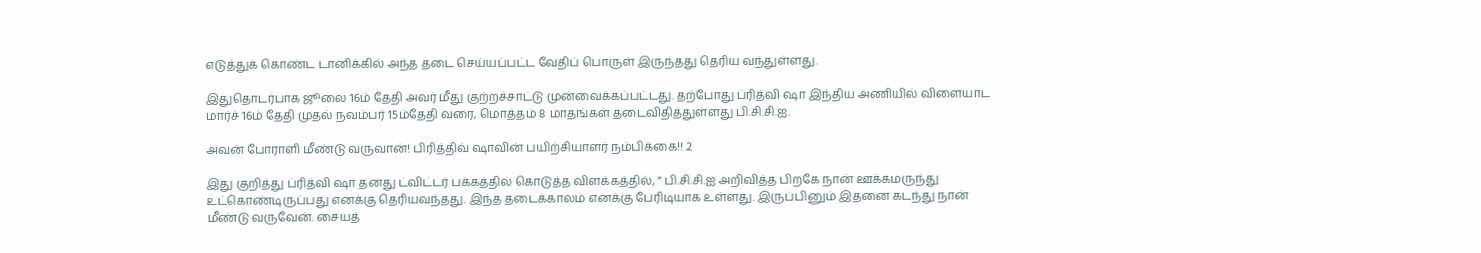எடுத்துக் கொண்ட டானிக்கில் அந்த தடை செய்யப்பட்ட வேதிப் பொருள் இருந்தது தெரிய வந்துள்ளது.

இதுதொடர்பாக ஜூலை 16ம் தேதி அவர் மீது குற்றச்சாட்டு முன்வைக்கப்பட்டது. தற்போது ப்ரித்வி ஷா இந்திய அணியில் விளையாட மார்ச் 16ம் தேதி முதல் நவம்பர் 15ம்தேதி வரை, மொத்தம் 8 மாதங்கள் தடைவிதித்துள்ளது பி.சி.சி.ஐ.

அவன் போராளி மீண்டு வருவான்! பிரித்திவ் ஷாவின் பயிற்சியாளர் நம்பிக்கை!! 2

இது குறித்து ப்ரித்வி ஷா தனது ட்விட்டர் பக்கத்தில் கொடுத்த விளக்கத்தில், ” பி.சி.சி.ஐ அறிவித்த பிறகே நான் ஊக்கமருந்து உட்கொண்டிருப்பது எனக்கு தெரியவந்தது. இந்த தடைக்காலம் எனக்கு பேரிடியாக உள்ளது. இருப்பினும் இதனை கடந்து நான் மீண்டு வருவேன். சையத்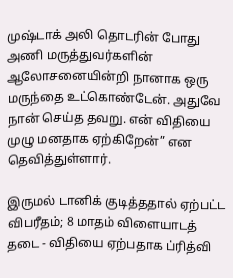முஷ்டாக் அலி தொடரின் போது அணி மருத்துவர்களின் ஆலோசனையின்றி நானாக ஒரு மருந்தை உட்கொண்டேன். அதுவே நான் செய்த தவறு. என் விதியை முழு மனதாக ஏற்கிறேன்” என தெவித்துள்ளார்.

இருமல் டானிக் குடித்ததால் ஏற்பட்ட விபரீதம்; 8 மாதம் விளையாடத் தடை - விதியை ஏற்பதாக ப்ரித்வி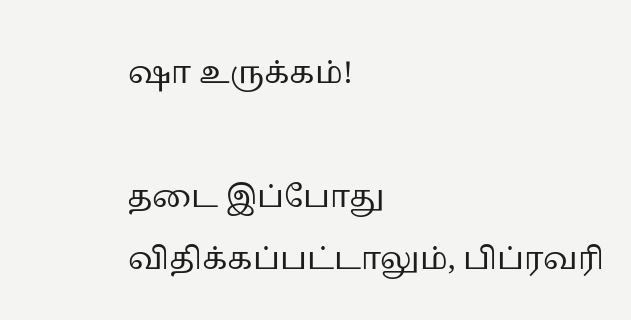ஷா உருக்கம்!

தடை இப்போது விதிக்கப்பட்டாலும், பிப்ரவரி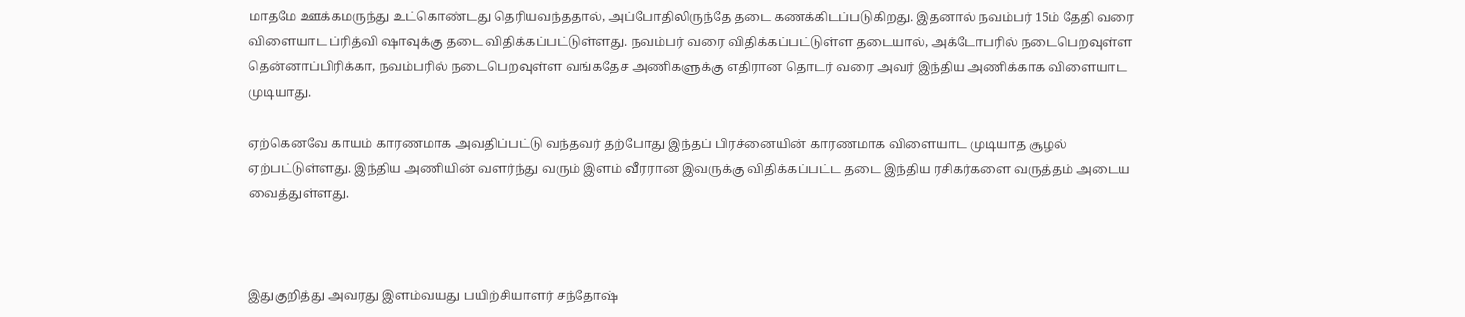மாதமே ஊக்கமருந்து உட்கொண்டது தெரியவந்ததால், அப்போதிலிருந்தே தடை கணக்கிடப்படுகிறது. இதனால் நவம்பர் 15ம் தேதி வரை விளையாட ப்ரித்வி ஷாவுக்கு தடை விதிக்கப்பட்டுள்ளது. நவம்பர் வரை விதிக்கப்பட்டுள்ள தடையால், அக்டோபரில் நடைபெறவுள்ள தென்னாப்பிரிக்கா, நவம்பரில் நடைபெறவுள்ள வங்கதேச அணிகளுக்கு எதிரான தொடர் வரை அவர் இந்திய அணிக்காக விளையாட முடியாது.

ஏற்கெனவே காயம் காரணமாக அவதிப்பட்டு வந்தவர் தற்போது இந்தப் பிரச்னையின் காரணமாக விளையாட முடியாத சூழல் ஏற்பட்டுள்ளது. இந்திய அணியின் வளர்ந்து வரும் இளம் வீரரான இவருக்கு விதிக்கப்பட்ட தடை இந்திய ரசிகர்களை வருத்தம் அடைய வைத்துள்ளது.



இதுகுறித்து அவரது இளம்வயது பயிற்சியாளர் சந்தோஷ்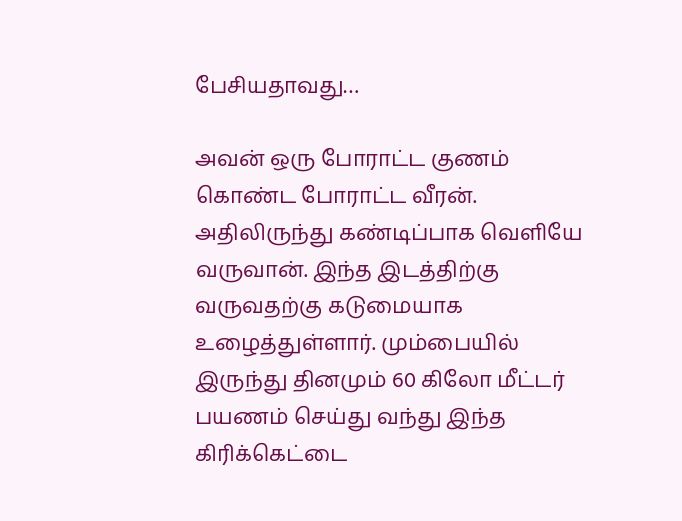பேசியதாவது…

அவன் ஒரு போராட்ட குணம் கொண்ட போராட்ட வீரன். அதிலிருந்து கண்டிப்பாக வெளியே வருவான். இந்த இடத்திற்கு வருவதற்கு கடுமையாக உழைத்துள்ளார். மும்பையில் இருந்து தினமும் 60 கிலோ மீட்டர் பயணம் செய்து வந்து இந்த கிரிக்கெட்டை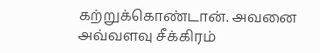கற்றுக்கொண்டான். அவனை அவ்வளவு சீக்கிரம்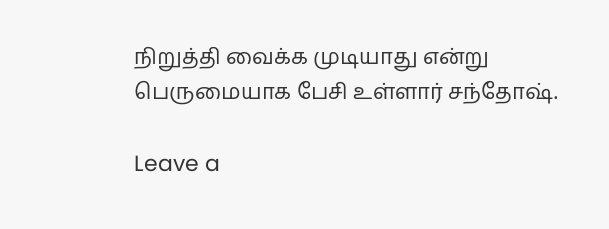நிறுத்தி வைக்க முடியாது என்று பெருமையாக பேசி உள்ளார் சந்தோஷ்.

Leave a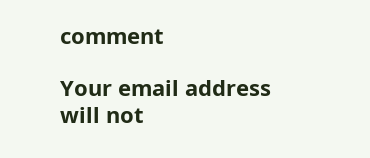comment

Your email address will not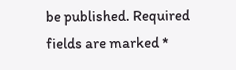be published. Required fields are marked *